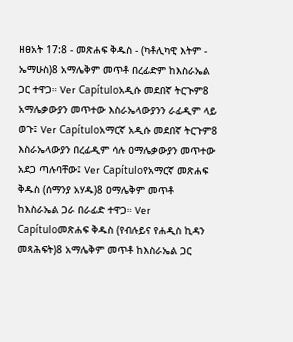ዘፀአት 17:8 - መጽሐፍ ቅዱስ - (ካቶሊካዊ እትም - ኤማሁስ)8 አማሌቅም መጥቶ በረፊድም ከእስራኤል ጋር ተዋጋ። Ver Capítuloአዲሱ መደበኛ ትርጒም8 አማሌቃውያን መጥተው እስራኤላውያንን ራፊዲም ላይ ወጉ፤ Ver Capítuloአማርኛ አዲሱ መደበኛ ትርጉም8 እስራኤላውያን በረፊዲም ሳሉ ዐማሌቃውያን መጥተው አደጋ ጣሉባቸው፤ Ver Capítuloየአማርኛ መጽሐፍ ቅዱስ (ሰማንያ አሃዱ)8 ዐማሌቅም መጥቶ ከእስራኤል ጋራ በራፊድ ተዋጋ። Ver Capítuloመጽሐፍ ቅዱስ (የብሉይና የሐዲስ ኪዳን መጻሕፍት)8 አማሌቅም መጥቶ ከእስራኤል ጋር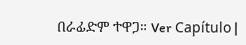በራፊድም ተዋጋ። Ver Capítulo |